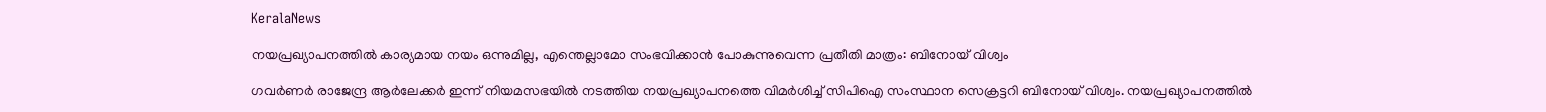KeralaNews

നയപ്രഖ്യാപനത്തിൽ കാര്യമായ നയം ഒന്നുമില്ല, എന്തെല്ലാമോ സംഭവിക്കാൻ പോകുന്നുവെന്ന പ്രതീതി മാത്രം: ബിനോയ് വിശ്വം

ഗവര്‍ണര്‍ രാജേന്ദ്ര ആര്‍ലേക്കര്‍ ഇന്ന് നിയമസഭയില്‍ നടത്തിയ നയപ്രഖ്യാപനത്തെ വിമര്‍ശിച്ച് സിപിഐ സംസ്ഥാന സെക്രട്ടറി ബിനോയ് വിശ്വം. നയപ്രഖ്യാപനത്തില്‍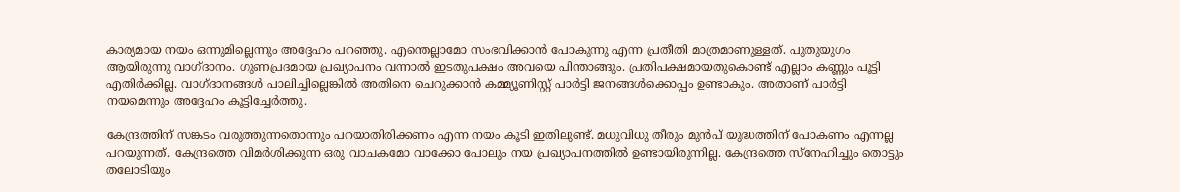കാര്യമായ നയം ഒന്നുമില്ലെന്നും അദ്ദേഹം പറഞ്ഞു. എന്തെല്ലാമോ സംഭവിക്കാന്‍ പോകുന്നു എന്ന പ്രതീതി മാത്രമാണുള്ളത്. പുതുയുഗം ആയിരുന്നു വാഗ്ദാനം. ഗുണപ്രദമായ പ്രഖ്യാപനം വന്നാല്‍ ഇടതുപക്ഷം അവയെ പിന്താങ്ങും. പ്രതിപക്ഷമായതുകൊണ്ട് എല്ലാം കണ്ണും പൂട്ടി എതിര്‍ക്കില്ല. വാഗ്ദാനങ്ങള്‍ പാലിച്ചില്ലെങ്കില്‍ അതിനെ ചെറുക്കാന്‍ കമ്മ്യൂണിസ്റ്റ് പാര്‍ട്ടി ജനങ്ങള്‍ക്കൊപ്പം ഉണ്ടാകും. അതാണ് പാര്‍ട്ടി നയമെന്നും അദ്ദേഹം കൂട്ടിച്ചേര്‍ത്തു.

കേന്ദ്രത്തിന് സങ്കടം വരുത്തുന്നതൊന്നും പറയാതിരിക്കണം എന്ന നയം കൂടി ഇതിലുണ്ട്. മധുവിധു തീരും മുന്‍പ് യുദ്ധത്തിന് പോകണം എന്നല്ല പറയുന്നത്. കേന്ദ്രത്തെ വിമര്‍ശിക്കുന്ന ഒരു വാചകമോ വാക്കോ പോലും നയ പ്രഖ്യാപനത്തില്‍ ഉണ്ടായിരുന്നില്ല. കേന്ദ്രത്തെ സ്‌നേഹിച്ചും തൊട്ടും തലോടിയും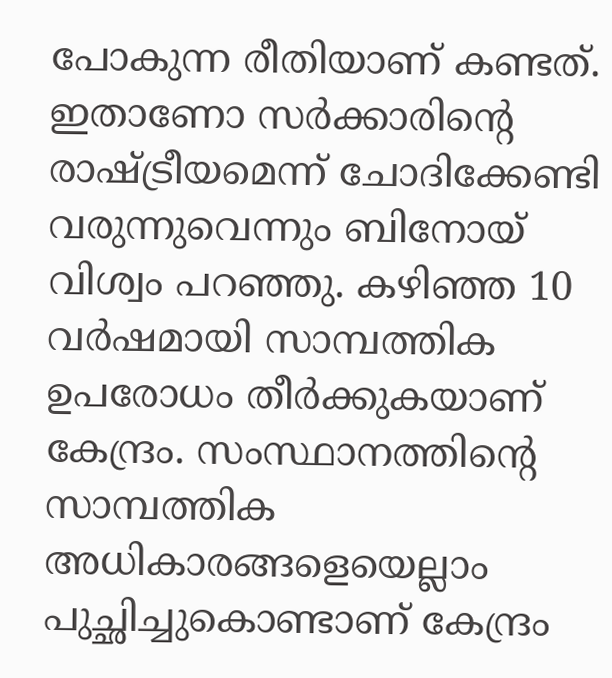പോകുന്ന രീതിയാണ് കണ്ടത്. ഇതാണോ സര്‍ക്കാരിന്റെ രാഷ്ട്രീയമെന്ന് ചോദിക്കേണ്ടി വരുന്നുവെന്നും ബിനോയ് വിശ്വം പറഞ്ഞു. കഴിഞ്ഞ 10 വര്‍ഷമായി സാമ്പത്തിക ഉപരോധം തീര്‍ക്കുകയാണ് കേന്ദ്രം. സംസ്ഥാനത്തിന്റെ സാമ്പത്തിക അധികാരങ്ങളെയെല്ലാം പുച്ഛിച്ചുകൊണ്ടാണ് കേന്ദ്രം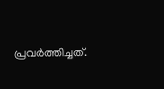പ്രവര്‍ത്തിച്ചത്.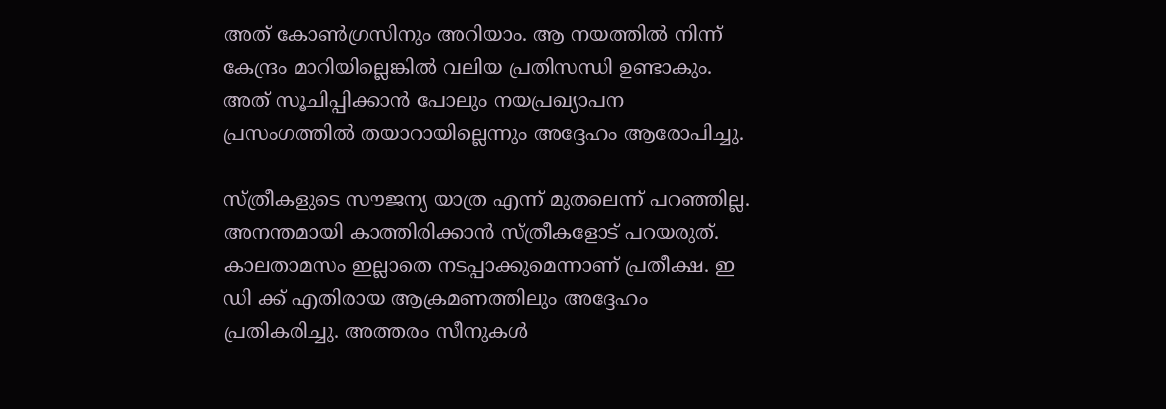അത് കോണ്‍ഗ്രസിനും അറിയാം. ആ നയത്തില്‍ നിന്ന് കേന്ദ്രം മാറിയില്ലെങ്കില്‍ വലിയ പ്രതിസന്ധി ഉണ്ടാകും. അത് സൂചിപ്പിക്കാന്‍ പോലും നയപ്രഖ്യാപന പ്രസംഗത്തില്‍ തയാറായില്ലെന്നും അദ്ദേഹം ആരോപിച്ചു.

സ്ത്രീകളുടെ സൗജന്യ യാത്ര എന്ന് മുതലെന്ന് പറഞ്ഞില്ല. അനന്തമായി കാത്തിരിക്കാന്‍ സ്ത്രീകളോട് പറയരുത്. കാലതാമസം ഇല്ലാതെ നടപ്പാക്കുമെന്നാണ് പ്രതീക്ഷ. ഇ ഡി ക്ക് എതിരായ ആക്രമണത്തിലും അദ്ദേഹം പ്രതികരിച്ചു. അത്തരം സീനുകള്‍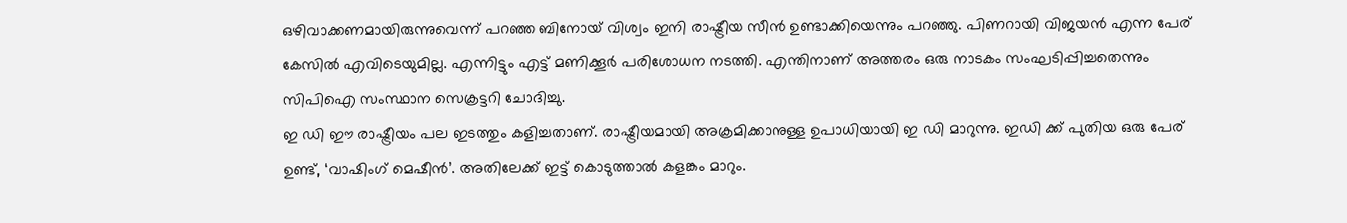ഒഴിവാക്കണമായിരുന്നുവെന്ന് പറഞ്ഞ ബിനോയ് വിശ്വം ഇനി രാഷ്ട്രീയ സീന്‍ ഉണ്ടാക്കിയെന്നും പറഞ്ഞു. പിണറായി വിജയന്‍ എന്ന പേര് കേസില്‍ എവിടെയുമില്ല. എന്നിട്ടും എട്ട് മണിക്കൂര്‍ പരിശോധന നടത്തി. എന്തിനാണ് അത്തരം ഒരു നാടകം സംഘടിപ്പിച്ചതെന്നും സിപിഐ സംസ്ഥാന സെക്രട്ടറി ചോദിച്ചു.
ഇ ഡി ഈ രാഷ്ട്രീയം പല ഇടത്തും കളിച്ചതാണ്. രാഷ്ട്രീയമായി അക്രമിക്കാനുള്ള ഉപാധിയായി ഇ ഡി മാറുന്നു. ഇഡി ക്ക് പുതിയ ഒരു പേര് ഉണ്ട്, ‘വാഷിംഗ് മെഷീന്‍’. അതിലേക്ക് ഇട്ട് കൊടുത്താല്‍ കളങ്കം മാറും.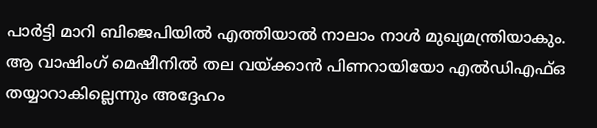പാര്‍ട്ടി മാറി ബിജെപിയില്‍ എത്തിയാല്‍ നാലാം നാള്‍ മുഖ്യമന്ത്രിയാകും. ആ വാഷിംഗ് മെഷീനില്‍ തല വയ്ക്കാന്‍ പിണറായിയോ എല്‍ഡിഎഫ്ഒ തയ്യാറാകില്ലെന്നും അദ്ദേഹം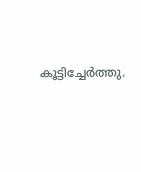കൂട്ടിച്ചേര്‍ത്തു.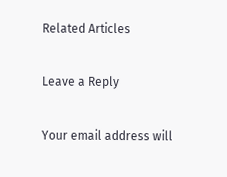Related Articles

Leave a Reply

Your email address will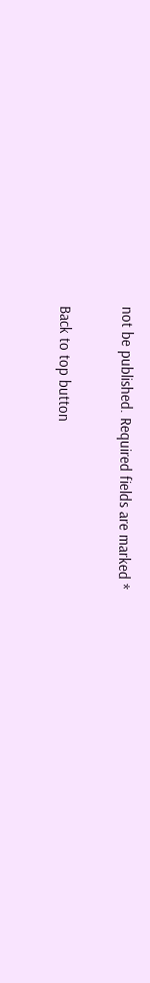not be published. Required fields are marked *

Back to top button